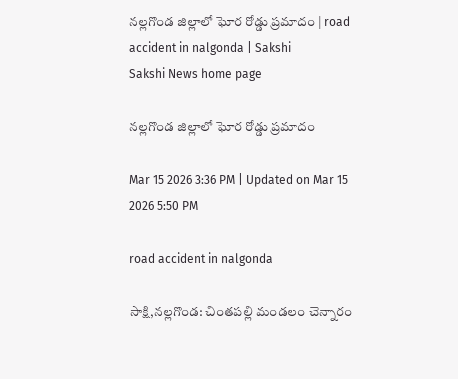నల్లగొండ జిల్లాలో ఘోర రోడ్డు ప్రమాదం | road accident in nalgonda | Sakshi
Sakshi News home page

నల్లగొండ జిల్లాలో ఘోర రోడ్డు ప్రమాదం

Mar 15 2026 3:36 PM | Updated on Mar 15 2026 5:50 PM

road accident in nalgonda

సాక్షి,నల్లగొండ: చింతపల్లి మండలం చెన్నారం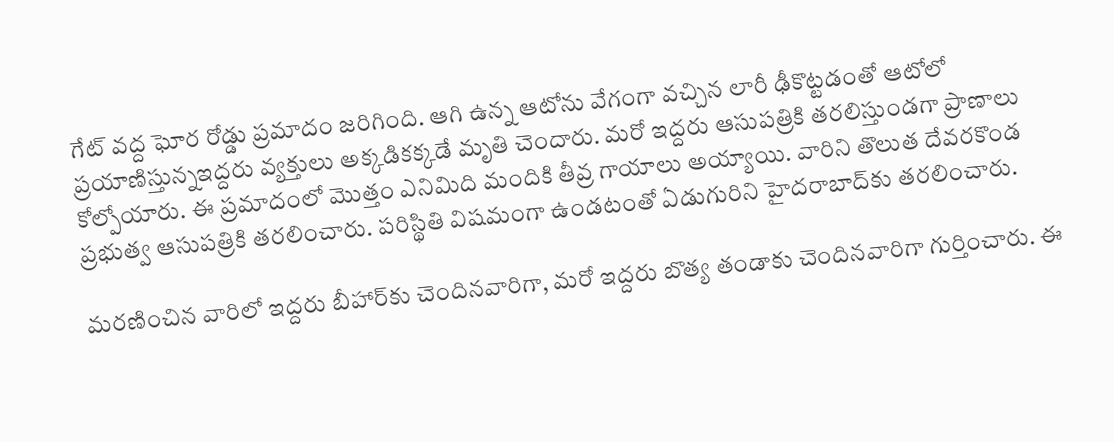గేట్ వద్ద ఘోర రోడ్డు ప్రమాదం జరిగింది. ఆగి ఉన్న ఆటోను వేగంగా వచ్చిన లారీ ఢీకొట్టడంతో ఆటోలో ప్రయాణిస్తున్నఇద్దరు వ్యక్తులు అక్కడికక్కడే మృతి చెందారు. మరో ఇద్దరు ఆసుపత్రికి తరలిస్తుండగా ప్రాణాలు కోల్పోయారు. ఈ ప్రమాదంలో మొత్తం ఎనిమిది మందికి తీవ్ర గాయాలు అయ్యాయి. వారిని తొలుత దేవరకొండ ప్రభుత్వ ఆసుపత్రికి తరలించారు. పరిస్థితి విషమంగా ఉండటంతో ఏడుగురిని హైదరాబాద్‌కు తరలించారు.

మరణించిన వారిలో ఇద్దరు బీహార్‌కు చెందినవారిగా, మరో ఇద్దరు బొత్య తండాకు చెందినవారిగా గుర్తించారు. ఈ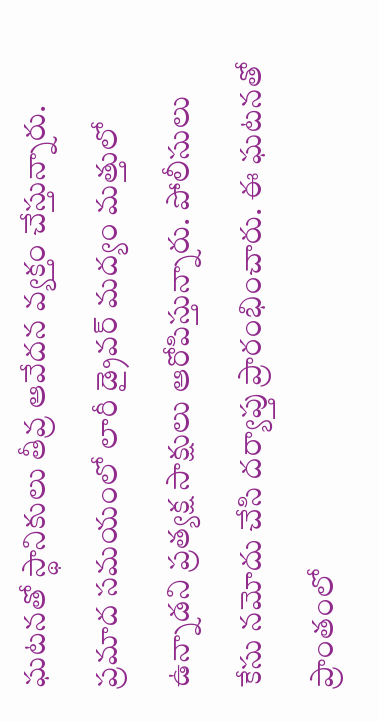ఘటనతో స్థానికులు తీవ్ర ఆవేదన వ్యక్తం చేస్తున్నారు.
ప్రమాద సమయంలో లారీ డ్రైవర్ మద్యం మత్తులో ఉన్నాడని ప్రత్యక్ష సాక్షులు ఆరోపిస్తున్నారు. పోలీసులు కేసు నమోదు చేసి దర్యాప్తు ప్రారంభించారు. ఈ ఘటనతో ప్రాంతంలో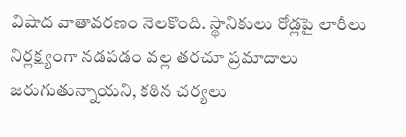విషాద వాతావరణం నెలకొంది. స్థానికులు రోడ్లపై లారీలు నిర్లక్ష్యంగా నడపడం వల్ల తరచూ ప్రమాదాలు జరుగుతున్నాయని, కఠిన చర్యలు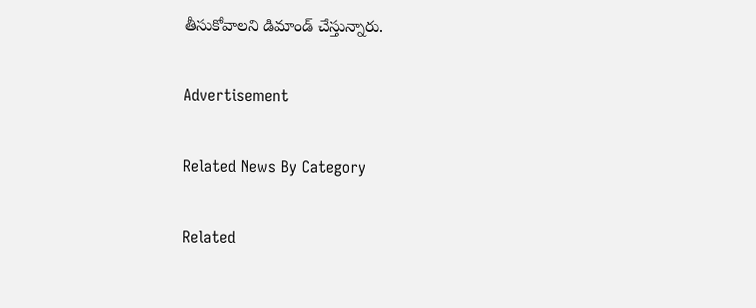తీసుకోవాలని డిమాండ్ చేస్తున్నారు.

Advertisement

Related News By Category

Related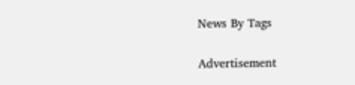News By Tags

Advertisement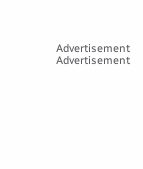Advertisement
Advertisement